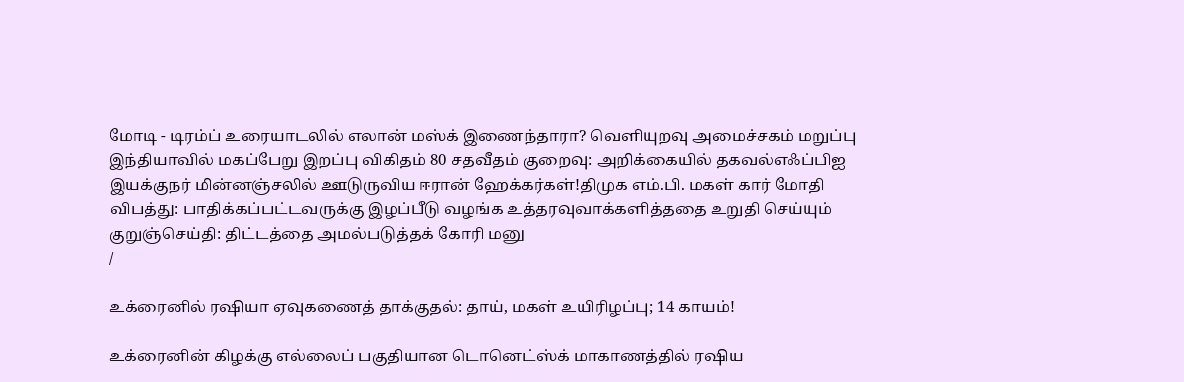மோடி - டிரம்ப் உரையாடலில் எலான் மஸ்க் இணைந்தாரா? வெளியுறவு அமைச்சகம் மறுப்பு இந்தியாவில் மகப்பேறு இறப்பு விகிதம் 80 சதவீதம் குறைவு: அறிக்கையில் தகவல்எஃப்பிஐ இயக்குநர் மின்னஞ்சலில் ஊடுருவிய ஈரான் ஹேக்கர்கள்!திமுக எம்.பி. மகள் கார் மோதி விபத்து: பாதிக்கப்பட்டவருக்கு இழப்பீடு வழங்க உத்தரவுவாக்களித்ததை உறுதி செய்யும் குறுஞ்செய்தி: திட்டத்தை அமல்படுத்தக் கோரி மனு
/

உக்ரைனில் ரஷியா ஏவுகணைத் தாக்குதல்: தாய், மகள் உயிரிழப்பு; 14 காயம்!

உக்ரைனின் கிழக்கு எல்லைப் பகுதியான டொனெட்ஸ்க் மாகாணத்தில் ரஷிய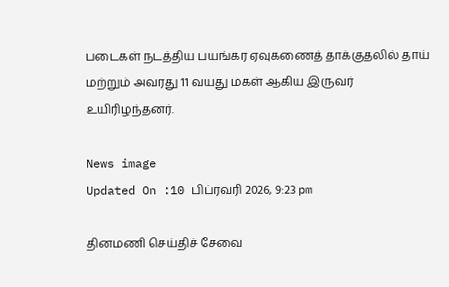படைகள் நடத்திய பயங்கர ஏவுகணைத் தாக்குதலில் தாய் மற்றும் அவரது 11 வயது மகள் ஆகிய இருவர் உயிரிழந்தனர்.

News image
Updated On :10 பிப்ரவரி 2026, 9:23 pm

தினமணி செய்திச் சேவை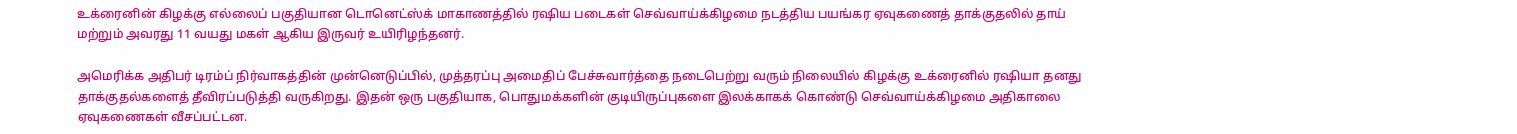உக்ரைனின் கிழக்கு எல்லைப் பகுதியான டொனெட்ஸ்க் மாகாணத்தில் ரஷிய படைகள் செவ்வாய்க்கிழமை நடத்திய பயங்கர ஏவுகணைத் தாக்குதலில் தாய் மற்றும் அவரது 11 வயது மகள் ஆகிய இருவர் உயிரிழந்தனர்.

அமெரிக்க அதிபர் டிரம்ப் நிர்வாகத்தின் முன்னெடுப்பில், முத்தரப்பு அமைதிப் பேச்சுவார்த்தை நடைபெற்று வரும் நிலையில் கிழக்கு உக்ரைனில் ரஷியா தனது தாக்குதல்களைத் தீவிரப்படுத்தி வருகிறது. இதன் ஒரு பகுதியாக, பொதுமக்களின் குடியிருப்புகளை இலக்காகக் கொண்டு செவ்வாய்க்கிழமை அதிகாலை ஏவுகணைகள் வீசப்பட்டன.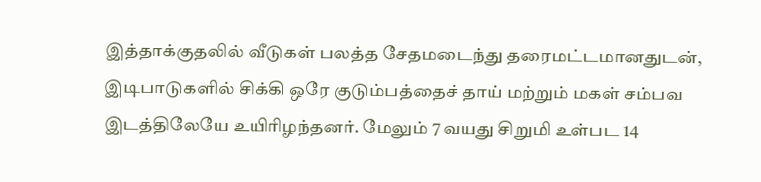இத்தாக்குதலில் வீடுகள் பலத்த சேதமடைந்து தரைமட்டமானதுடன், இடிபாடுகளில் சிக்கி ஒரே குடும்பத்தைச் தாய் மற்றும் மகள் சம்பவ இடத்திலேயே உயிரிழந்தனர். மேலும் 7 வயது சிறுமி உள்பட 14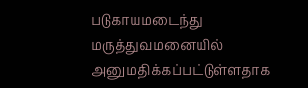படுகாயமடைந்து மருத்துவமனையில் அனுமதிக்கப்பட்டுள்ளதாக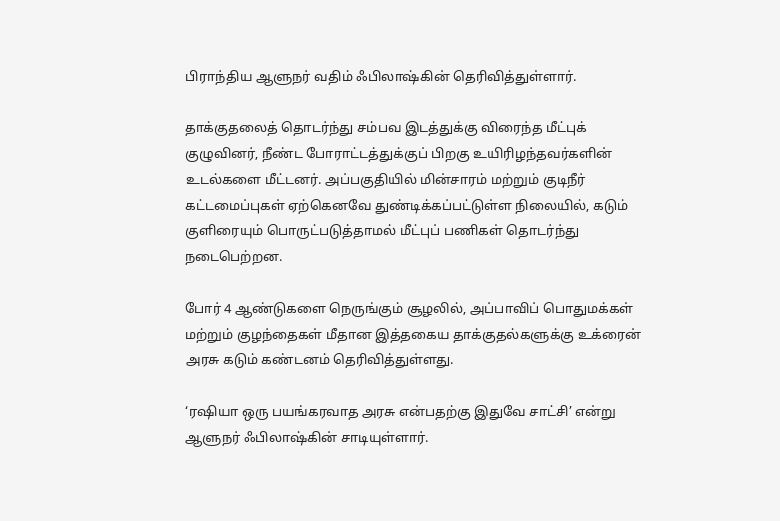பிராந்திய ஆளுநர் வதிம் ஃபிலாஷ்கின் தெரிவித்துள்ளார்.

தாக்குதலைத் தொடர்ந்து சம்பவ இடத்துக்கு விரைந்த மீட்புக் குழுவினர், நீண்ட போராட்டத்துக்குப் பிறகு உயிரிழந்தவர்களின் உடல்களை மீட்டனர். அப்பகுதியில் மின்சாரம் மற்றும் குடிநீர் கட்டமைப்புகள் ஏற்கெனவே துண்டிக்கப்பட்டுள்ள நிலையில், கடும் குளிரையும் பொருட்படுத்தாமல் மீட்புப் பணிகள் தொடர்ந்து நடைபெற்றன.

போர் 4 ஆண்டுகளை நெருங்கும் சூழலில், அப்பாவிப் பொதுமக்கள் மற்றும் குழந்தைகள் மீதான இத்தகைய தாக்குதல்களுக்கு உக்ரைன் அரசு கடும் கண்டனம் தெரிவித்துள்ளது.

‘ரஷியா ஒரு பயங்கரவாத அரசு என்பதற்கு இதுவே சாட்சி’ என்று ஆளுநர் ஃபிலாஷ்கின் சாடியுள்ளார்.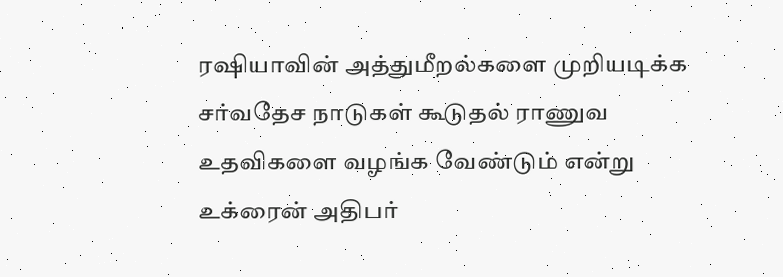ரஷியாவின் அத்துமீறல்களை முறியடிக்க சர்வதேச நாடுகள் கூடுதல் ராணுவ உதவிகளை வழங்க வேண்டும் என்று உக்ரைன் அதிபர்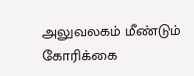அலுவலகம் மீண்டும் கோரிக்கை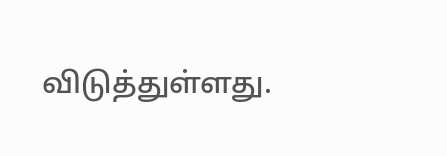விடுத்துள்ளது.